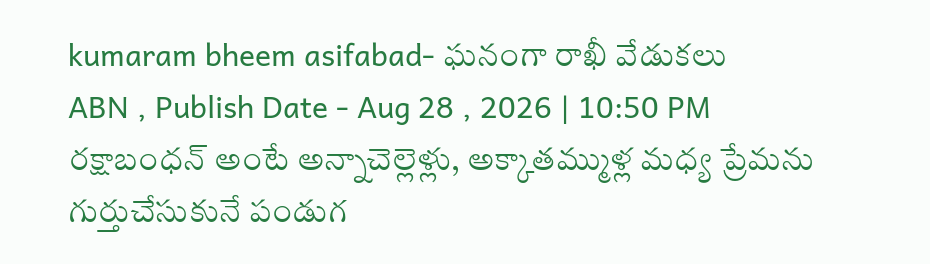kumaram bheem asifabad- ఘనంగా రాఖీ వేడుకలు
ABN , Publish Date - Aug 28 , 2026 | 10:50 PM
రక్షాబంధన్ అంటే అన్నాచెల్లెళ్లు, అక్కాతమ్ముళ్ల మధ్య ప్రేమను గుర్తుచేసుకునే పండుగ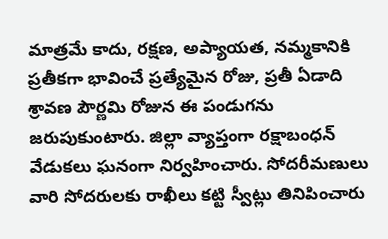మాత్రమే కాదు, రక్షణ, అప్యాయత, నమ్మకానికి ప్రతీకగా భావించే ప్రత్యేమైన రోజు, ప్రతీ ఏడాది శ్రావణ పౌర్ణమి రోజున ఈ పండుగను జరుపుకుంటారు. జిల్లా వ్యాప్తంగా రక్షాబంధన్ వేడుకలు ఘనంగా నిర్వహించారు. సోదరీమణులు వారి సోదరులకు రాఖీలు కట్టి స్వీట్లు తినిపించారు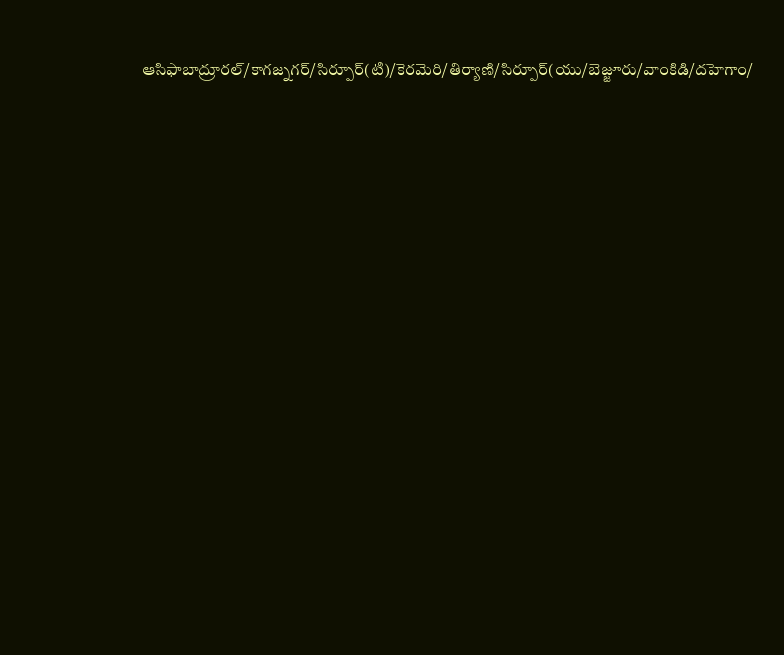ఆసిఫాబాద్రూరల్/కాగజ్నగర్/సిర్పూర్(టి)/కెరమెరి/తిర్యాణి/సిర్పూర్(యు/బెజ్జూరు/వాంకిడి/దహెగాం/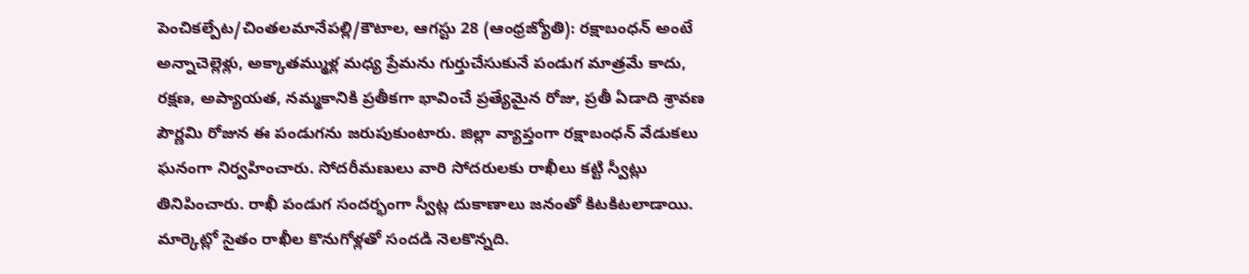పెంచికల్పేట/చింతలమానేపల్లి/కౌటాల, ఆగస్టు 28 (ఆంధ్రజ్యోతి): రక్షాబంధన్ అంటే అన్నాచెల్లెళ్లు, అక్కాతమ్ముళ్ల మధ్య ప్రేమను గుర్తుచేసుకునే పండుగ మాత్రమే కాదు, రక్షణ, అప్యాయత, నమ్మకానికి ప్రతీకగా భావించే ప్రత్యేమైన రోజు, ప్రతీ ఏడాది శ్రావణ పౌర్ణమి రోజున ఈ పండుగను జరుపుకుంటారు. జిల్లా వ్యాప్తంగా రక్షాబంధన్ వేడుకలు ఘనంగా నిర్వహించారు. సోదరీమణులు వారి సోదరులకు రాఖీలు కట్టి స్వీట్లు తినిపించారు. రాఖీ పండుగ సందర్భంగా స్వీట్ల దుకాణాలు జనంతో కిటకిటలాడాయి. మార్కెట్లో సైతం రాఖీల కొనుగోళ్లతో సందడి నెలకొన్నది.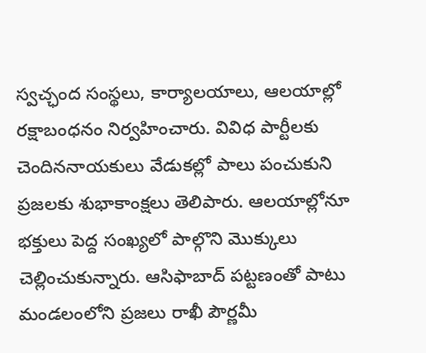స్వచ్ఛంద సంస్థలు, కార్యాలయాలు, ఆలయాల్లో రక్షాబంధనం నిర్వహించారు. వివిధ పార్టీలకు చెందిననాయకులు వేడుకల్లో పాలు పంచుకుని ప్రజలకు శుభాకాంక్షలు తెలిపారు. ఆలయాల్లోనూ భక్తులు పెద్ద సంఖ్యలో పాల్గొని మొక్కులు చెల్లించుకున్నారు. ఆసిఫాబాద్ పట్టణంతో పాటు మండలంలోని ప్రజలు రాఖీ పౌర్ణమీ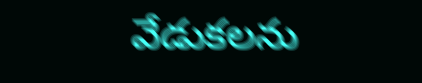వేడుకలను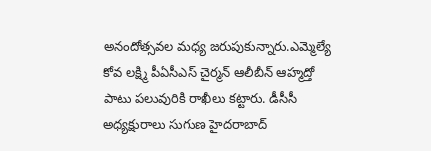అనందోత్సవల మధ్య జరుపుకున్నారు.ఎమ్మెల్యే కోవ లక్ష్మి పీఏసీఎస్ చైర్మన్ ఆలీబీన్ ఆహ్మద్తో పాటు పలువురికి రాఖీలు కట్టారు. డీసీసీ అధ్యక్షురాలు సుగుణ హైదరాబాద్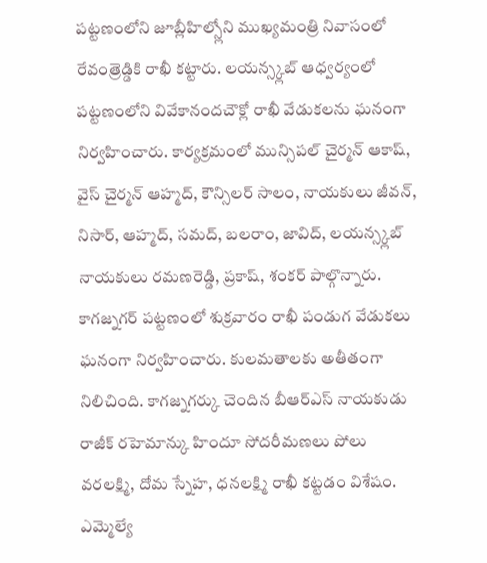పట్టణంలోని జూబ్లీహిల్స్లోని ముఖ్యమంత్రి నివాసంలో రేవంత్రెడ్డికి రాఖీ కట్టారు. లయన్స్క్లబ్ ఆధ్వర్యంలో పట్టణంలోని వివేకానందచౌక్లో రాఖీ వేడుకలను ఘనంగా నిర్వహించారు. కార్యక్రమంలో మున్సిపల్ చైర్మన్ ఆకాష్, వైస్ చైర్మన్ ఆహ్మద్, కౌన్సిలర్ సాలం, నాయకులు జీవన్, నిసార్, ఆహ్మద్, సమద్, బలరాం, జావిద్, లయన్స్క్లబ్ నాయకులు రమణరెడ్డి, ప్రకాష్, శంకర్ పాల్గొన్నారు. కాగజ్నగర్ పట్టణంలో శుక్రవారం రాఖీ పండుగ వేడుకలు ఘనంగా నిర్వహించారు. కులమతాలకు అతీతంగా నిలిచింది. కాగజ్నగర్కు చెందిన బీఆర్ఎస్ నాయకుడు రాజీక్ రహెమాన్కు హిందూ సోదరీమణలు పోలు వరలక్ష్మి, దోమ స్నేహ, ధనలక్ష్మి రాఖీ కట్టడం విశేషం. ఎమ్మెల్యే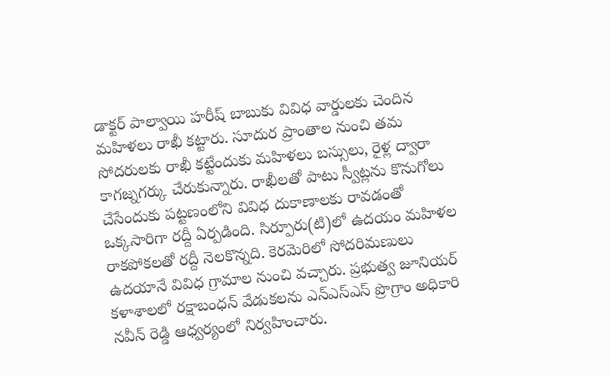డాక్టర్ పాల్వాయి హరీష్ బాబుకు వివిధ వార్డులకు చెందిన మహిళలు రాఖీ కట్టారు. సూదుర ప్రాంతాల నుంచి తమ సోదరులకు రాఖీ కట్టేందుకు మహిళలు బస్సులు, రైళ్ల ద్వారా కాగజ్నగర్కు చేరుకున్నారు. రాఖీలతో పాటు స్వీట్లను కొనుగోలు చేసేందుకు పట్టణంలోని వివిధ దుకాణాలకు రావడంతో ఒక్కసారిగా రద్దీ ఏర్పడింది. సిర్పూరు(టి)లో ఉదయం మహిళల రాకపోకలతో రద్దీ నెలకొన్నది. కెరమెరిలో సోదరిమణులు ఉదయానే వివిధ గ్రామాల నుంచి వచ్చారు. ప్రభుత్వ జూనియర్ కళాశాలలో రక్షాబంధన్ వేడుకలను ఎన్ఎస్ఎస్ ప్రొగ్రాం అధికారి నవీన్ రెడ్డి ఆధ్వర్యంలో నిర్వహించారు.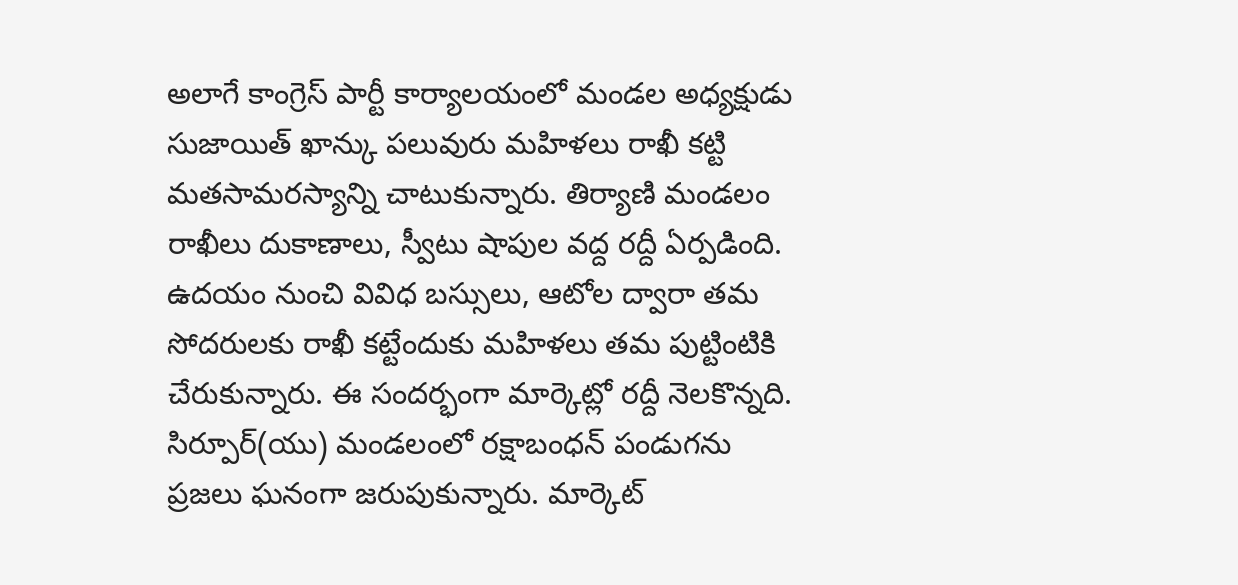అలాగే కాంగ్రెస్ పార్టీ కార్యాలయంలో మండల అధ్యక్షుడు సుజాయిత్ ఖాన్కు పలువురు మహిళలు రాఖీ కట్టి మతసామరస్యాన్ని చాటుకున్నారు. తిర్యాణి మండలం రాఖీలు దుకాణాలు, స్వీటు షాపుల వద్ద రద్దీ ఏర్పడింది. ఉదయం నుంచి వివిధ బస్సులు, ఆటోల ద్వారా తమ సోదరులకు రాఖీ కట్టేందుకు మహిళలు తమ పుట్టింటికి చేరుకున్నారు. ఈ సందర్భంగా మార్కెట్లో రద్దీ నెలకొన్నది. సిర్పూర్(యు) మండలంలో రక్షాబంధన్ పండుగను ప్రజలు ఘనంగా జరుపుకున్నారు. మార్కెట్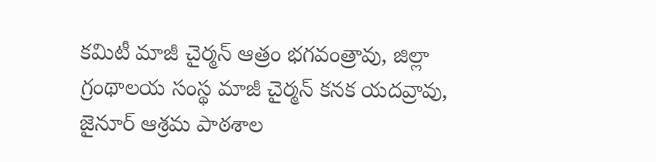కమిటీ మాజీ చైర్మన్ ఆత్రం భగవంత్రావు, జిల్లా గ్రంథాలయ సంస్థ మాజీ చైర్మన్ కనక యదవ్రావు, జైనూర్ ఆశ్రమ పాఠశాల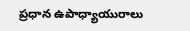ప్రధాన ఉపాధ్యాయురాలు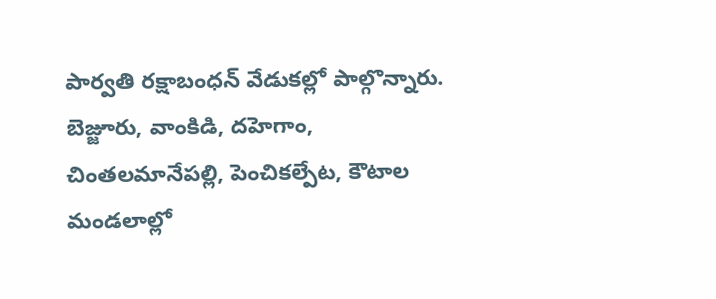పార్వతి రక్షాబంధన్ వేడుకల్లో పాల్గొన్నారు. బెజ్జూరు, వాంకిడి, దహెగాం, చింతలమానేపల్లి, పెంచికల్పేట, కౌటాల మండలాల్లో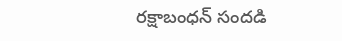రక్షాబంధన్ సందడి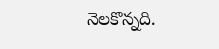నెలకొన్నది.